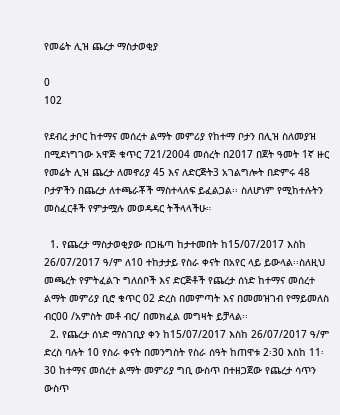የመሬት ሊዝ ጨረታ ማስታወቂያ

0
102

የደብረ ታቦር ከተማና መሰረተ ልማት መምሪያ የከተማ ቦታን በሊዝ ስለመያዝ በሚደነግገው አዋጅ ቁጥር 721/2004 መሰረት በ2017 በጀት ዓመት 1ኛ ዙር የመሬት ሊዝ ጨረታ ለመኖሪያ 45 እና ለድርጅት3 አገልግሎት በድምሩ 48 ቦታዎችን በጨረታ ለተጫራቾች ማስተላለፍ ይፈልጋል፡፡ ስለሆነም የሚከተሉትን መስፈርቶች የምታሟሉ መወዳዳር ትችላላችሁ።

  1. የጨረታ ማስታወቂያው በጋዜጣ ከታተመበት ከ15/07/2017 እስከ 26/07/2017 ዓ/ም ለ10 ተከታታይ የስራ ቀናት በአየር ላይ ይውላል፡፡ስለዚህ መጫረት የምትፈልጉ ግለሰቦች እና ድርጅቶች የጨረታ ሰነድ ከተማና መሰረተ ልማት መምሪያ ቢሮ ቁጥር 02 ድረስ በመምጣት እና በመመዝገብ የማይመለስ ብር00 /አምስት መቶ ብር/ በመክፈል መግዛት ይቻላል፡፡
  2. የጨረታ ሰነድ ማስገቢያ ቀን ከ15/07/2017 እስከ 26/07/2017 ዓ/ም ድረስ ባሉት 10 የስራ ቀናት በመንግስት የስራ ሰዓት ከጠዋቱ 2፡30 እስከ 11፡30 ከተማና መሰረተ ልማት መምሪያ ግቢ ውስጥ በተዘጋጀው የጨረታ ሳጥን ውስጥ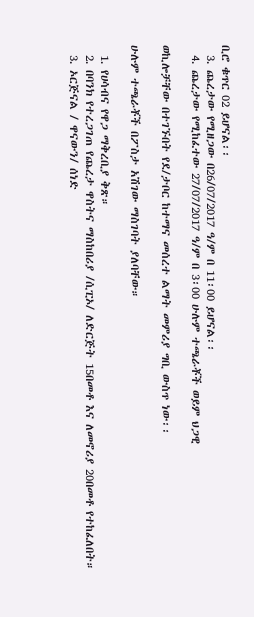ቢሮ ቁጥር 02 ይሆናል፡፡
  3. ጨረታው የሚዘጋው በ26/07/2017 ዓ/ም በ 11፡00 ይሆናል፡፡
  4. ጨረታው የሚከፈተው 27/07/2017 ዓ/ም በ 3፡00 ሁሉም ተጫራቾች ወይም ህጋዊ

ወኪሎቻቸው በተገኙበት የደ/ታቦር ከተማና መሰረተ ልማት መምሪያ ግቢ ውስጥ ነው፡፡

ሁሉም ተጫራቾች በፖስታ አሽገው ማስገባት ያለባቸው።

  1. የሀሳብና የዋጋ ማቅረቢያ ቅጽ።
  2. በባንክ የተረጋገጠ የጨረታ ዋስትና ማስከበሪያ /ሲፒኦ/ ለድርጅት 15በመቶ እና ለመኖሪያ 20በመቶ የተከፈለበት።
  3. ኦርጅናል / ዋናውን/ ሰነድ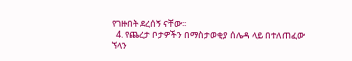የገዙበት ደረሰኝ ናቸው፡፡
  4. የጨረታ ቦታዎችን በማስታወቂያ ሰሌዳ ላይ በተለጠፈው ኘላን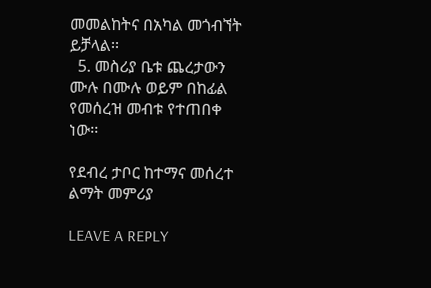መመልከትና በአካል መጎብኘት ይቻላል፡፡
  5. መስሪያ ቤቱ ጨረታውን ሙሉ በሙሉ ወይም በከፊል የመሰረዝ መብቱ የተጠበቀ ነው፡፡

የደብረ ታቦር ከተማና መሰረተ ልማት መምሪያ

LEAVE A REPLY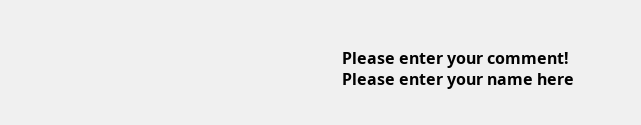Please enter your comment!
Please enter your name here